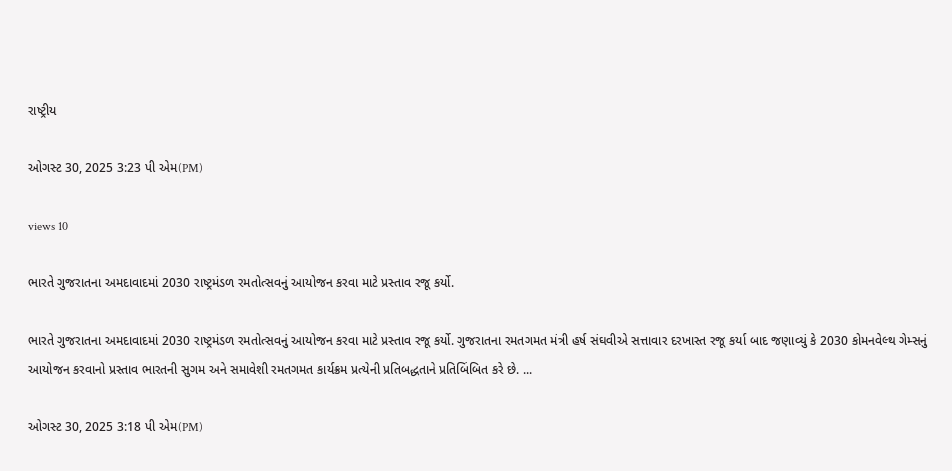રાષ્ટ્રીય

ઓગસ્ટ 30, 2025 3:23 પી એમ(PM)

views 10

ભારતે ગુજરાતના અમદાવાદમાં 2030 રાષ્ટ્રમંડળ રમતોત્સવનું આયોજન કરવા માટે પ્રસ્તાવ રજૂ કર્યો.

ભારતે ગુજરાતના અમદાવાદમાં 2030 રાષ્ટ્રમંડળ રમતોત્સવનું આયોજન કરવા માટે પ્રસ્તાવ રજૂ કર્યો. ગુજરાતના રમતગમત મંત્રી હર્ષ સંઘવીએ સત્તાવાર દરખાસ્ત રજૂ કર્યા બાદ જણાવ્યું કે 2030 કોમનવેલ્થ ગેમ્સનું આયોજન કરવાનો પ્રસ્તાવ ભારતની સુગમ અને સમાવેશી રમતગમત કાર્યક્રમ પ્રત્યેની પ્રતિબદ્ધતાને પ્રતિબિંબિત કરે છે. ...

ઓગસ્ટ 30, 2025 3:18 પી એમ(PM)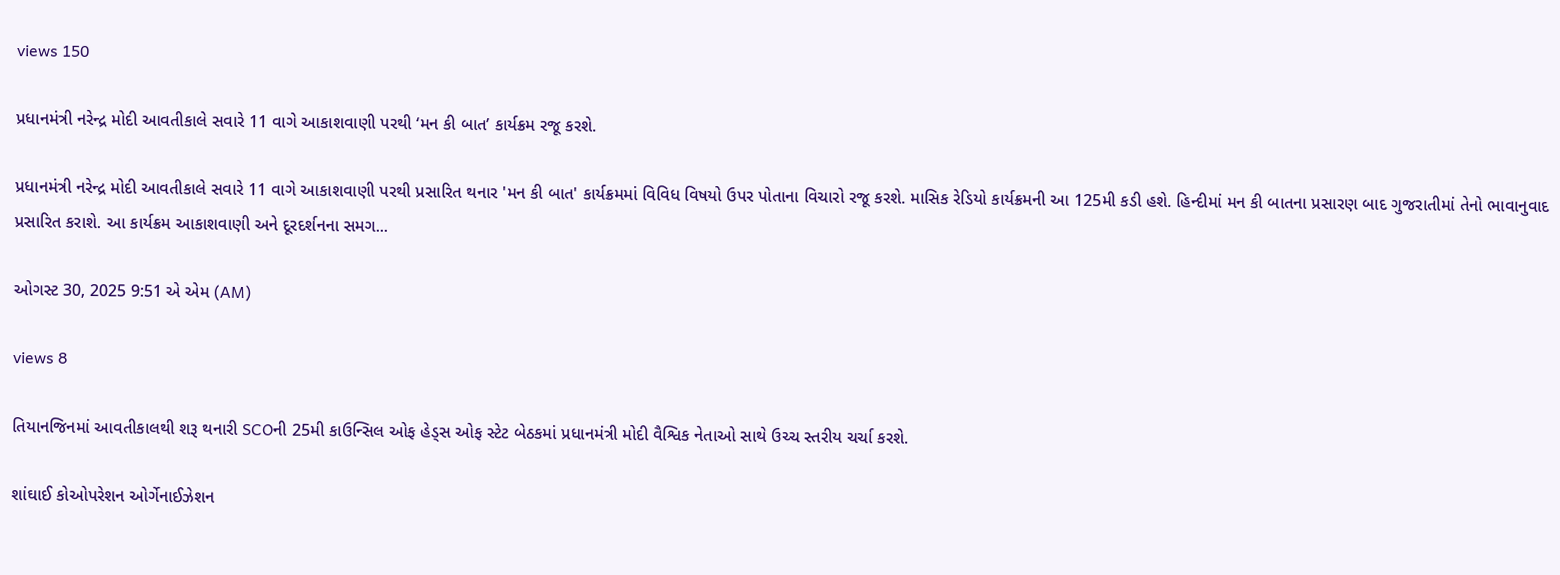views 150

પ્રધાનમંત્રી નરેન્દ્ર મોદી આવતીકાલે સવારે 11 વાગે આકાશવાણી પરથી ‘મન કી બાત’ કાર્યક્રમ રજૂ કરશે.

પ્રધાનમંત્રી નરેન્દ્ર મોદી આવતીકાલે સવારે 11 વાગે આકાશવાણી પરથી પ્રસારિત થનાર 'મન કી બાત' કાર્યક્રમમાં વિવિધ વિષયો ઉપર પોતાના વિચારો રજૂ કરશે. માસિક રેડિયો કાર્યક્રમની આ 125મી કડી હશે. હિન્દીમાં મન કી બાતના પ્રસારણ બાદ ગુજરાતીમાં તેનો ભાવાનુવાદ પ્રસારિત કરાશે. આ કાર્યક્રમ આકાશવાણી અને દૂરદર્શનના સમગ...

ઓગસ્ટ 30, 2025 9:51 એ એમ (AM)

views 8

તિયાનજિનમાં આવતીકાલથી શરૂ થનારી SCOની 25મી કાઉન્સિલ ઓફ હેડ્સ ઓફ સ્ટેટ બેઠકમાં પ્રધાનમંત્રી મોદી વૈશ્વિક નેતાઓ સાથે ઉચ્ચ સ્તરીય ચર્ચા કરશે.

શાંઘાઈ કોઓપરેશન ઓર્ગેનાઈઝેશન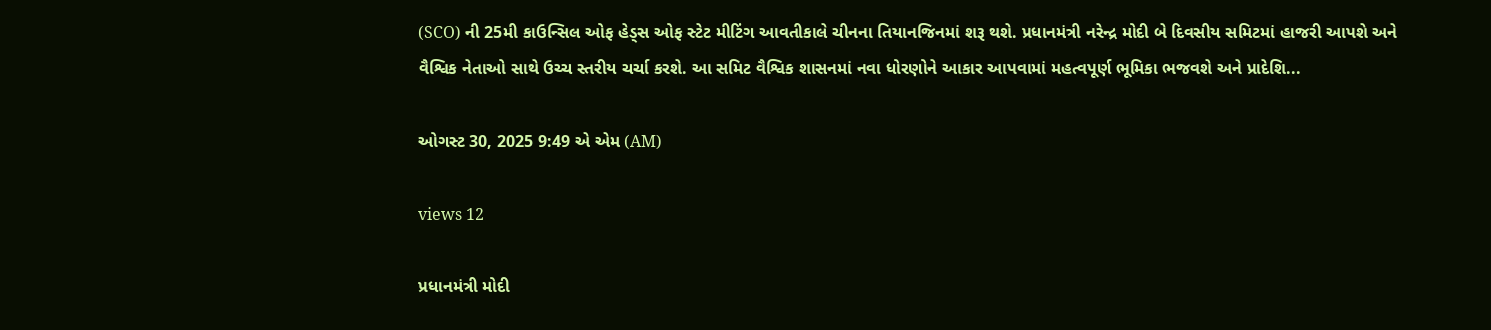(SCO) ની 25મી કાઉન્સિલ ઓફ હેડ્સ ઓફ સ્ટેટ મીટિંગ આવતીકાલે ચીનના તિયાનજિનમાં શરૂ થશે. પ્રધાનમંત્રી નરેન્દ્ર મોદી બે દિવસીય સમિટમાં હાજરી આપશે અને વૈશ્વિક નેતાઓ સાથે ઉચ્ચ સ્તરીય ચર્ચા કરશે. આ સમિટ વૈશ્વિક શાસનમાં નવા ધોરણોને આકાર આપવામાં મહત્વપૂર્ણ ભૂમિકા ભજવશે અને પ્રાદેશિ...

ઓગસ્ટ 30, 2025 9:49 એ એમ (AM)

views 12

પ્રધાનમંત્રી મોદી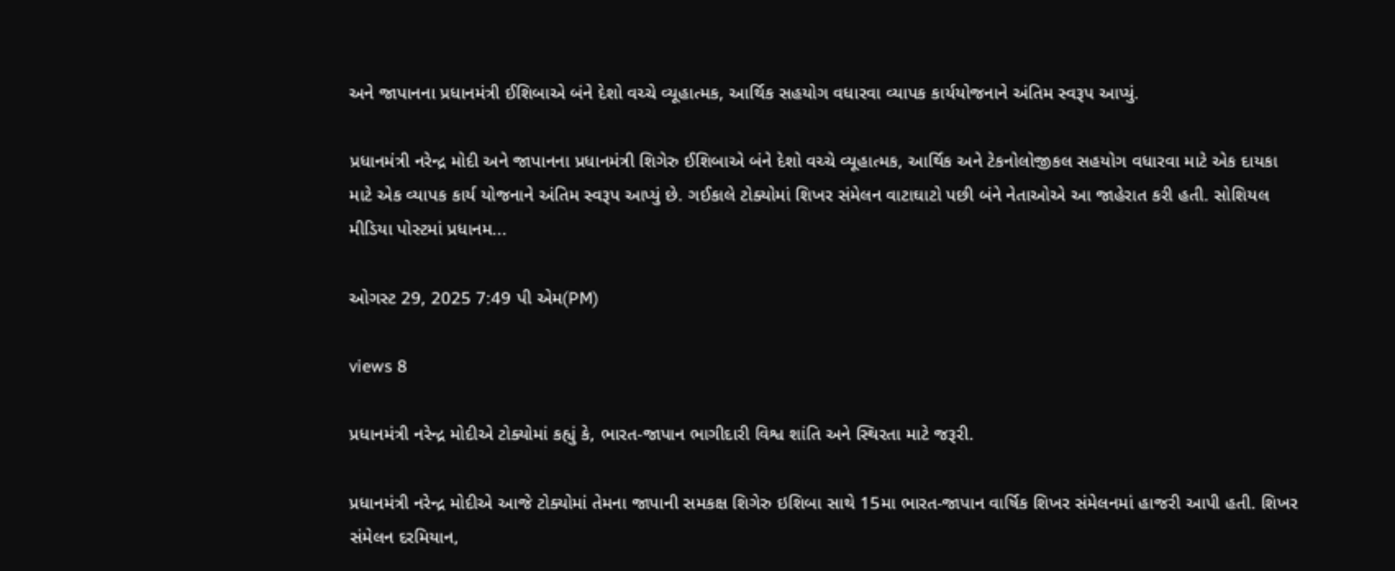અને જાપાનના પ્રધાનમંત્રી ઈશિબાએ બંને દેશો વચ્ચે વ્યૂહાત્મક, આર્થિક સહયોગ વધારવા વ્યાપક કાર્યયોજનાને અંતિમ સ્વરૂપ આપ્યું.

પ્રધાનમંત્રી નરેન્દ્ર મોદી અને જાપાનના પ્રધાનમંત્રી શિગેરુ ઈશિબાએ બંને દેશો વચ્ચે વ્યૂહાત્મક, આર્થિક અને ટેકનોલોજીકલ સહયોગ વધારવા માટે એક દાયકા માટે એક વ્યાપક કાર્ય યોજનાને અંતિમ સ્વરૂપ આપ્યું છે. ગઈકાલે ટોક્યોમાં શિખર સંમેલન વાટાઘાટો પછી બંને નેતાઓએ આ જાહેરાત કરી હતી. સોશિયલ મીડિયા પોસ્ટમાં પ્રધાનમ...

ઓગસ્ટ 29, 2025 7:49 પી એમ(PM)

views 8

પ્રધાનમંત્રી નરેન્દ્ર મોદીએ ટોક્યોમાં કહ્યું કે, ભારત-જાપાન ભાગીદારી વિશ્વ શાંતિ અને સ્થિરતા માટે જરૂરી.

પ્રધાનમંત્રી નરેન્દ્ર મોદીએ આજે ટોક્યોમાં તેમના જાપાની સમકક્ષ શિગેરુ ઇશિબા સાથે 15મા ભારત-જાપાન વાર્ષિક શિખર સંમેલનમાં હાજરી આપી હતી. શિખર સંમેલન દરમિયાન,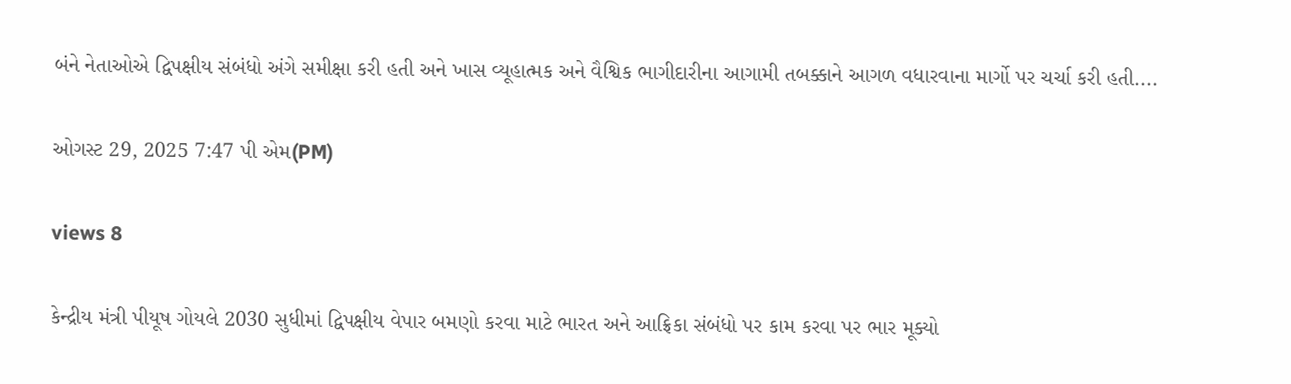બંને નેતાઓએ દ્વિપક્ષીય સંબંધો અંગે સમીક્ષા કરી હતી અને ખાસ વ્યૂહાત્મક અને વૈશ્વિક ભાગીદારીના આગામી તબક્કાને આગળ વધારવાના માર્ગો પર ચર્ચા કરી હતી....

ઓગસ્ટ 29, 2025 7:47 પી એમ(PM)

views 8

કેન્દ્રીય મંત્રી પીયૂષ ગોયલે 2030 સુધીમાં દ્વિપક્ષીય વેપાર બમણો કરવા માટે ભારત અને આફ્રિકા સંબંધો પર કામ કરવા પર ભાર મૂક્યો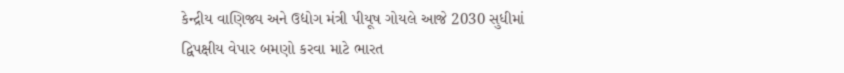કેન્દ્રીય વાણિજ્ય અને ઉદ્યોગ મંત્રી પીયૂષ ગોયલે આજે 2030 સુધીમાં દ્વિપક્ષીય વેપાર બમણો કરવા માટે ભારત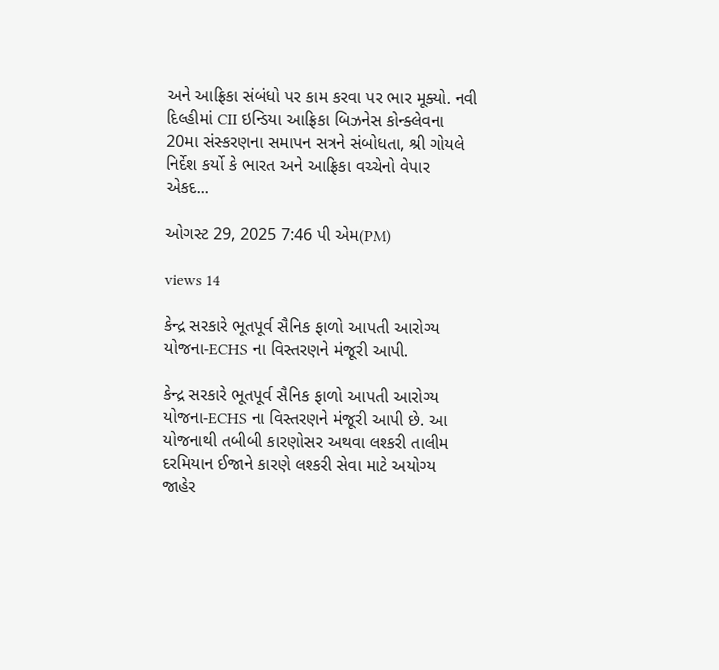અને આફ્રિકા સંબંધો પર કામ કરવા પર ભાર મૂક્યો. નવી દિલ્હીમાં CII ઇન્ડિયા આફ્રિકા બિઝનેસ કોન્ક્લેવના 20મા સંસ્કરણના સમાપન સત્રને સંબોધતા, શ્રી ગોયલે નિર્દેશ કર્યો કે ભારત અને આફ્રિકા વચ્ચેનો વેપાર એકદ...

ઓગસ્ટ 29, 2025 7:46 પી એમ(PM)

views 14

કેન્દ્ર સરકારે ભૂતપૂર્વ સૈનિક ફાળો આપતી આરોગ્ય યોજના-ECHS ના વિસ્તરણને મંજૂરી આપી.

કેન્દ્ર સરકારે ભૂતપૂર્વ સૈનિક ફાળો આપતી આરોગ્ય યોજના-ECHS ના વિસ્તરણને મંજૂરી આપી છે. આ યોજનાથી તબીબી કારણોસર અથવા લશ્કરી તાલીમ દરમિયાન ઈજાને કારણે લશ્કરી સેવા માટે અયોગ્ય જાહેર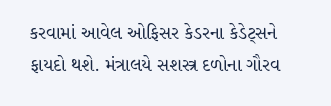કરવામાં આવેલ ઓફિસર કેડરના કેડેટ્સને ફાયદો થશે. મંત્રાલયે સશસ્ત્ર દળોના ગૌરવ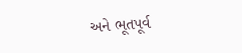અને ભૂતપૂર્વ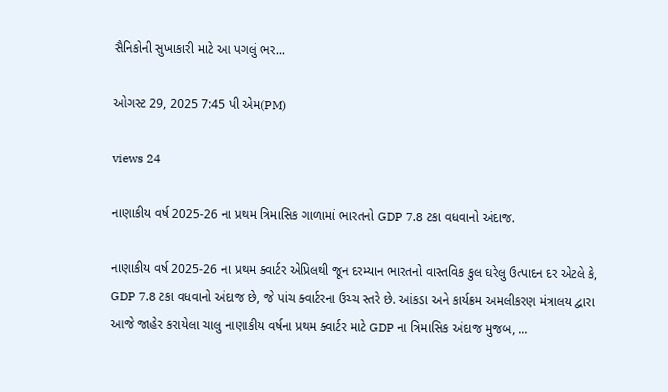સૈનિકોની સુખાકારી માટે આ પગલું ભર...

ઓગસ્ટ 29, 2025 7:45 પી એમ(PM)

views 24

નાણાકીય વર્ષ 2025-26 ના પ્રથમ ત્રિમાસિક ગાળામાં ભારતનો GDP 7.8 ટકા વધવાનો અંદાજ.

નાણાકીય વર્ષ 2025-26 ના પ્રથમ ક્વાર્ટર એપ્રિલથી જૂન દરમ્યાન ભારતનો વાસ્તવિક કુલ ઘરેલુ ઉત્પાદન દર એટલે કે, GDP 7.8 ટકા વધવાનો અંદાજ છે, જે પાંચ ક્વાર્ટરના ઉચ્ચ સ્તરે છે. આંકડા અને કાર્યક્રમ અમલીકરણ મંત્રાલય દ્વારા આજે જાહેર કરાયેલા ચાલુ નાણાકીય વર્ષના પ્રથમ ક્વાર્ટર માટે GDP ના ત્રિમાસિક અંદાજ મુજબ, ...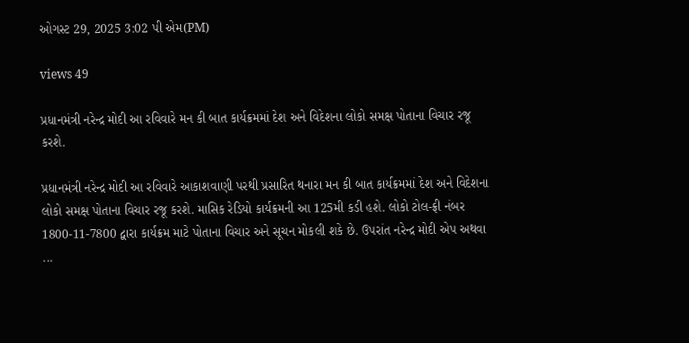ઓગસ્ટ 29, 2025 3:02 પી એમ(PM)

views 49

પ્રધાનમંત્રી નરેન્દ્ર મોદી આ રવિવારે મન કી બાત કાર્યક્રમમાં દેશ અને વિદેશના લોકો સમક્ષ પોતાના વિચાર રજૂ કરશે.

પ્રધાનમંત્રી નરેન્દ્ર મોદી આ રવિવારે આકાશવાણી પરથી પ્રસારિત થનારા મન કી બાત કાર્યક્રમમાં દેશ અને વિદેશના લોકો સમક્ષ પોતાના વિચાર રજૂ કરશે. માસિક રેડિયો કાર્યક્રમની આ 125મી કડી હશે. લોકો ટોલ-ફ્રી નંબર 1800-11-7800 દ્વારા કાર્યક્રમ માટે પોતાના વિચાર અને સૂચન મોકલી શકે છે. ઉપરાંત નરેન્દ્ર મોદી એપ અથવા ...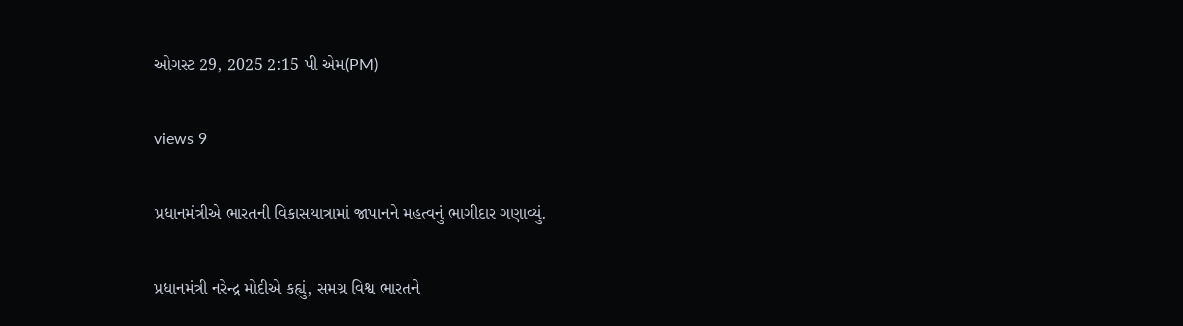ઓગસ્ટ 29, 2025 2:15 પી એમ(PM)

views 9

પ્રધાનમંત્રીએ ભારતની વિકાસયાત્રામાં જાપાનને મહત્વનું ભાગીદાર ગણાવ્યું.

પ્રધાનમંત્રી નરેન્દ્ર મોદીએ કહ્યું, સમગ્ર વિશ્વ ભારતને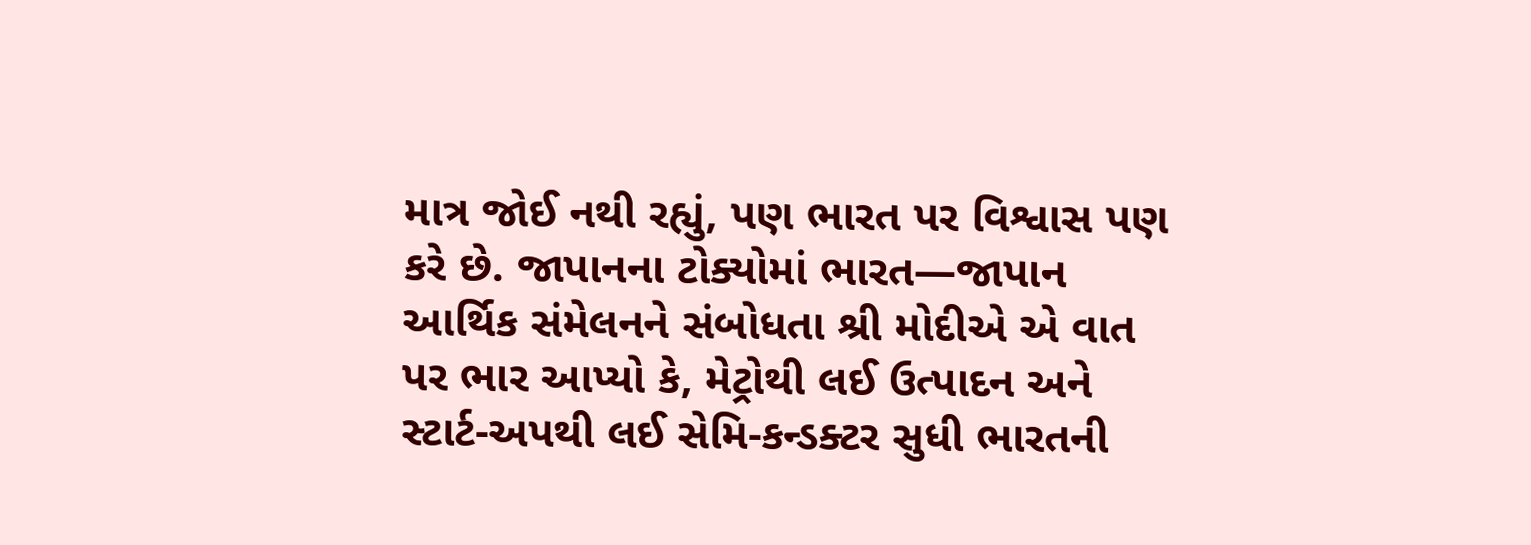માત્ર જોઈ નથી રહ્યું, પણ ભારત પર વિશ્વાસ પણ કરે છે. જાપાનના ટોક્યોમાં ભારત—જાપાન આર્થિક સંમેલનને સંબોધતા શ્રી મોદીએ એ વાત પર ભાર આપ્યો કે, મેટ્રોથી લઈ ઉત્પાદન અને સ્ટાર્ટ-અપથી લઈ સેમિ-કન્ડક્ટર સુધી ભારતની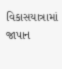વિકાસયાત્રામાં જાપાન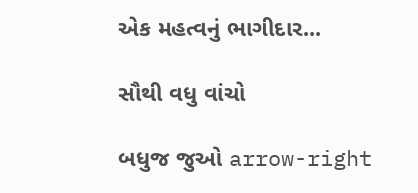એક મહત્વનું ભાગીદાર...

સૌથી વધુ વાંચો

બધુજ જુઓ arrow-right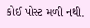કોઈ પોસ્ટ મળી નથી.